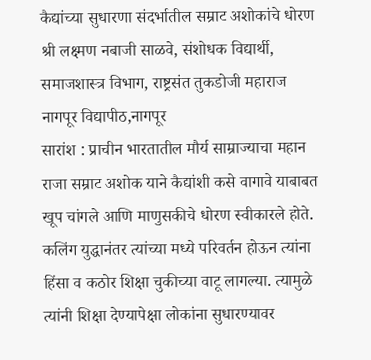कैद्यांच्या सुधारणा संदर्भातील सम्राट अशोकांचे धोरण
श्री लक्ष्मण नबाजी साळवे, संशोधक विद्यार्थी,
समाजशास्त्र विभाग, राष्ट्रसंत तुकडोजी महाराज नागपूर विद्यापीठ,नागपूर
सारांश : प्राचीन भारतातील मौर्य साम्राज्याचा महान राजा सम्राट अशोक याने कैद्यांशी कसे वागावे याबाबत खूप चांगले आणि माणुसकीचे धोरण स्वीकारले होते. कलिंग युद्धानंतर त्यांच्या मध्ये परिवर्तन होऊन त्यांना हिंसा व कठोर शिक्षा चुकीच्या वाटू लागल्या. त्यामुळे त्यांनी शिक्षा देण्यापेक्षा लोकांना सुधारण्यावर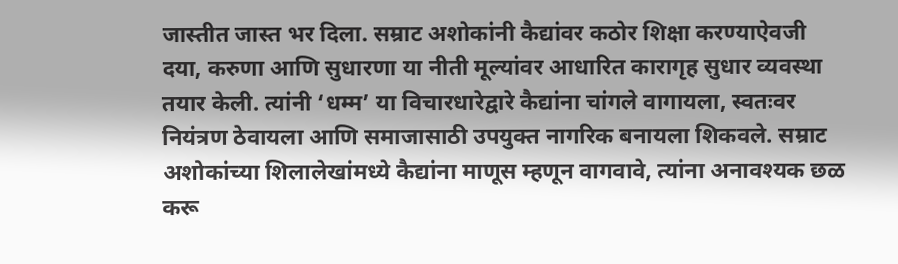जास्तीत जास्त भर दिला. सम्राट अशोकांनी कैद्यांवर कठोर शिक्षा करण्याऐवजी दया, करुणा आणि सुधारणा या नीती मूल्यांवर आधारित कारागृह सुधार व्यवस्था तयार केली. त्यांनी ‘धम्म’ या विचारधारेद्वारे कैद्यांना चांगले वागायला, स्वतःवर नियंत्रण ठेवायला आणि समाजासाठी उपयुक्त नागरिक बनायला शिकवले. सम्राट अशोकांच्या शिलालेखांमध्ये कैद्यांना माणूस म्हणून वागवावे, त्यांना अनावश्यक छळ करू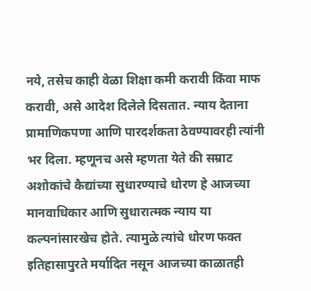नये, तसेच काही वेळा शिक्षा कमी करावी किंवा माफ करावी, असे आदेश दिलेले दिसतात. न्याय देताना प्रामाणिकपणा आणि पारदर्शकता ठेवण्यावरही त्यांनी भर दिला. म्हणूनच असे म्हणता येते की सम्राट अशोकांचे कैद्यांच्या सुधारण्याचे धोरण हे आजच्या मानवाधिकार आणि सुधारात्मक न्याय या कल्पनांसारखेच होते. त्यामुळे त्यांचे धोरण फक्त इतिहासापुरते मर्यादित नसून आजच्या काळातही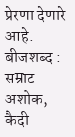प्रेरणा देणारे आहे.
बीजशब्द : सम्राट अशोक, कैदी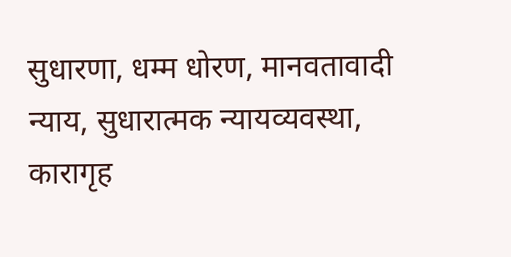सुधारणा, धम्म धोरण, मानवतावादी न्याय, सुधारात्मक न्यायव्यवस्था, कारागृह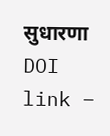सुधारणा
DOI link –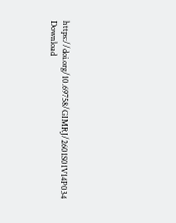https://doi.org/10.69758/GIMRJ/2601S01V14P034
Download